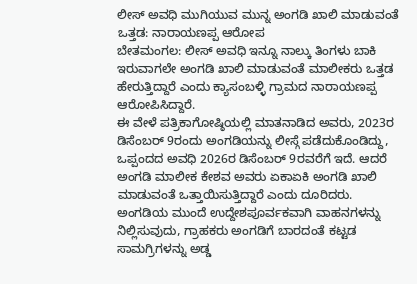ಲೀಸ್ ಅವಧಿ ಮುಗಿಯುವ ಮುನ್ನ ಅಂಗಡಿ ಖಾಲಿ ಮಾಡುವಂತೆ ಒತ್ತಡ: ನಾರಾಯಣಪ್ಪ ಆರೋಪ
ಬೇತಮಂಗಲ: ಲೀಸ್ ಅವಧಿ ಇನ್ನೂ ನಾಲ್ಕು ತಿಂಗಳು ಬಾಕಿ ಇರುವಾಗಲೇ ಅಂಗಡಿ ಖಾಲಿ ಮಾಡುವಂತೆ ಮಾಲೀಕರು ಒತ್ತಡ ಹೇರುತ್ತಿದ್ದಾರೆ ಎಂದು ಕ್ಯಾಸಂಬಳ್ಳಿ ಗ್ರಾಮದ ನಾರಾಯಣಪ್ಪ ಆರೋಪಿಸಿದ್ದಾರೆ.
ಈ ವೇಳೆ ಪತ್ರಿಕಾಗೋಷ್ಠಿಯಲ್ಲಿ ಮಾತನಾಡಿದ ಅವರು, 2023ರ ಡಿಸೆಂಬರ್ 9ರಂದು ಅಂಗಡಿಯನ್ನು ಲೀಸ್ಗೆ ಪಡೆದುಕೊಂಡಿದ್ದು, ಒಪ್ಪಂದದ ಅವಧಿ 2026ರ ಡಿಸೆಂಬರ್ 9ರವರೆಗೆ ಇದೆ. ಆದರೆ ಅಂಗಡಿ ಮಾಲೀಕ ಕೇಶವ ಅವರು ಏಕಾಏಕಿ ಅಂಗಡಿ ಖಾಲಿ ಮಾಡುವಂತೆ ಒತ್ತಾಯಿಸುತ್ತಿದ್ದಾರೆ ಎಂದು ದೂರಿದರು.
ಅಂಗಡಿಯ ಮುಂದೆ ಉದ್ದೇಶಪೂರ್ವಕವಾಗಿ ವಾಹನಗಳನ್ನು ನಿಲ್ಲಿಸುವುದು, ಗ್ರಾಹಕರು ಅಂಗಡಿಗೆ ಬಾರದಂತೆ ಕಟ್ಟಡ ಸಾಮಗ್ರಿಗಳನ್ನು ಅಡ್ಡ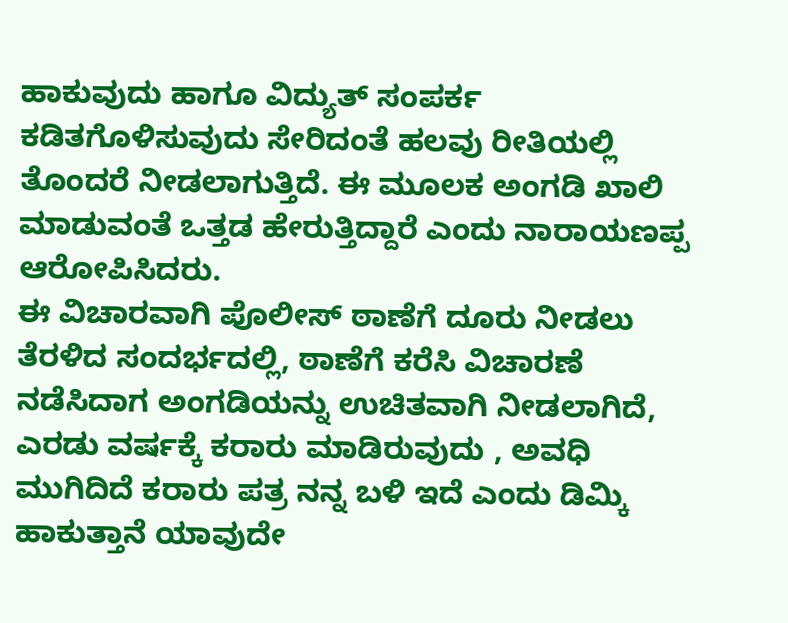ಹಾಕುವುದು ಹಾಗೂ ವಿದ್ಯುತ್ ಸಂಪರ್ಕ ಕಡಿತಗೊಳಿಸುವುದು ಸೇರಿದಂತೆ ಹಲವು ರೀತಿಯಲ್ಲಿ ತೊಂದರೆ ನೀಡಲಾಗುತ್ತಿದೆ. ಈ ಮೂಲಕ ಅಂಗಡಿ ಖಾಲಿ ಮಾಡುವಂತೆ ಒತ್ತಡ ಹೇರುತ್ತಿದ್ದಾರೆ ಎಂದು ನಾರಾಯಣಪ್ಪ ಆರೋಪಿಸಿದರು.
ಈ ವಿಚಾರವಾಗಿ ಪೊಲೀಸ್ ಠಾಣೆಗೆ ದೂರು ನೀಡಲು ತೆರಳಿದ ಸಂದರ್ಭದಲ್ಲಿ, ಠಾಣೆಗೆ ಕರೆಸಿ ವಿಚಾರಣೆ ನಡೆಸಿದಾಗ ಅಂಗಡಿಯನ್ನು ಉಚಿತವಾಗಿ ನೀಡಲಾಗಿದೆ, ಎರಡು ವರ್ಷಕ್ಕೆ ಕರಾರು ಮಾಡಿರುವುದು , ಅವಧಿ ಮುಗಿದಿದೆ ಕರಾರು ಪತ್ರ ನನ್ನ ಬಳಿ ಇದೆ ಎಂದು ಡಿಮ್ಕಿ ಹಾಕುತ್ತಾನೆ ಯಾವುದೇ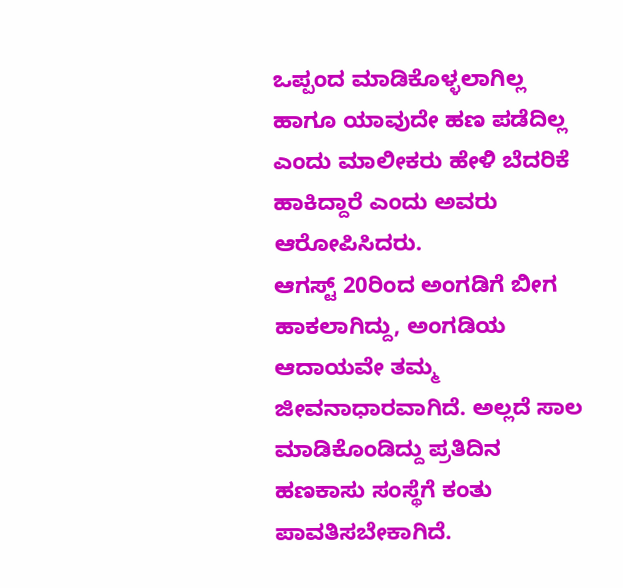ಒಪ್ಪಂದ ಮಾಡಿಕೊಳ್ಳಲಾಗಿಲ್ಲ ಹಾಗೂ ಯಾವುದೇ ಹಣ ಪಡೆದಿಲ್ಲ ಎಂದು ಮಾಲೀಕರು ಹೇಳಿ ಬೆದರಿಕೆ ಹಾಕಿದ್ದಾರೆ ಎಂದು ಅವರು ಆರೋಪಿಸಿದರು.
ಆಗಸ್ಟ್ 20ರಿಂದ ಅಂಗಡಿಗೆ ಬೀಗ ಹಾಕಲಾಗಿದ್ದು, ಅಂಗಡಿಯ ಆದಾಯವೇ ತಮ್ಮ ಜೀವನಾಧಾರವಾಗಿದೆ. ಅಲ್ಲದೆ ಸಾಲ ಮಾಡಿಕೊಂಡಿದ್ದು ಪ್ರತಿದಿನ ಹಣಕಾಸು ಸಂಸ್ಥೆಗೆ ಕಂತು ಪಾವತಿಸಬೇಕಾಗಿದೆ.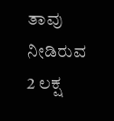ತಾವು ನೀಡಿರುವ 2 ಲಕ್ಷ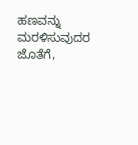ಹಣವನ್ನು ಮರಳಿಸುವುದರ ಜೊತೆಗೆ,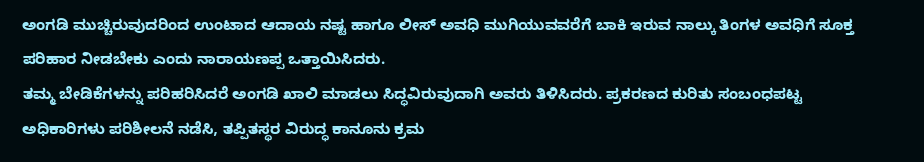ಅಂಗಡಿ ಮುಚ್ಚಿರುವುದರಿಂದ ಉಂಟಾದ ಆದಾಯ ನಷ್ಟ ಹಾಗೂ ಲೀಸ್ ಅವಧಿ ಮುಗಿಯುವವರೆಗೆ ಬಾಕಿ ಇರುವ ನಾಲ್ಕು ತಿಂಗಳ ಅವಧಿಗೆ ಸೂಕ್ತ ಪರಿಹಾರ ನೀಡಬೇಕು ಎಂದು ನಾರಾಯಣಪ್ಪ ಒತ್ತಾಯಿಸಿದರು.
ತಮ್ಮ ಬೇಡಿಕೆಗಳನ್ನು ಪರಿಹರಿಸಿದರೆ ಅಂಗಡಿ ಖಾಲಿ ಮಾಡಲು ಸಿದ್ಧವಿರುವುದಾಗಿ ಅವರು ತಿಳಿಸಿದರು. ಪ್ರಕರಣದ ಕುರಿತು ಸಂಬಂಧಪಟ್ಟ ಅಧಿಕಾರಿಗಳು ಪರಿಶೀಲನೆ ನಡೆಸಿ, ತಪ್ಪಿತಸ್ಥರ ವಿರುದ್ಧ ಕಾನೂನು ಕ್ರಮ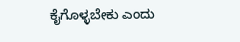ಕೈಗೊಳ್ಳಬೇಕು ಎಂದು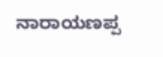ನಾರಾಯಣಪ್ಪ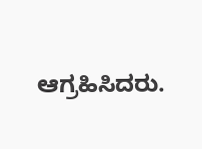ಆಗ್ರಹಿಸಿದರು.